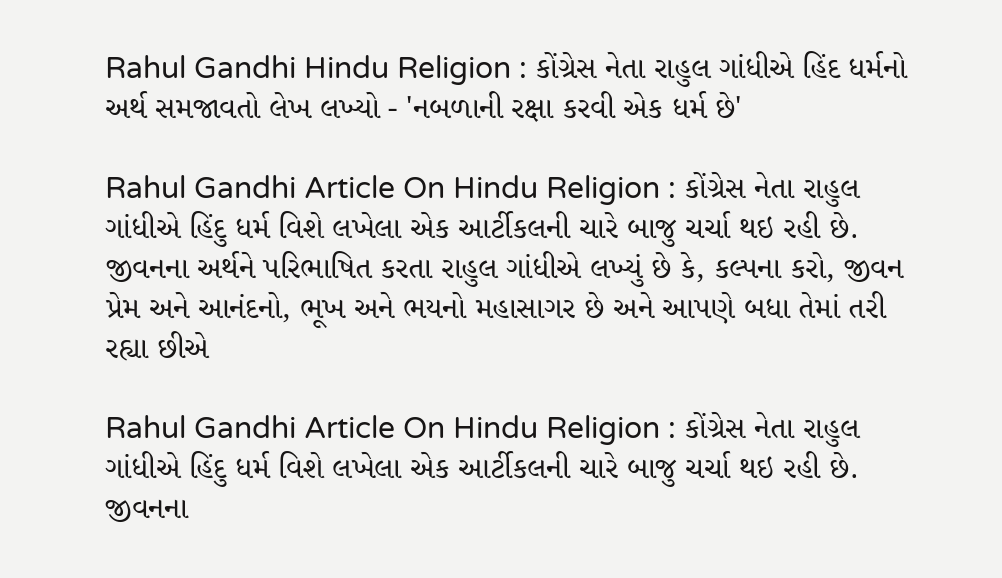Rahul Gandhi Hindu Religion : કોંગ્રેસ નેતા રાહુલ ગાંધીએ હિંદ ધર્મનો અર્થ સમજાવતો લેખ લખ્યો - 'નબળાની રક્ષા કરવી એક ધર્મ છે'

Rahul Gandhi Article On Hindu Religion : કોંગ્રેસ નેતા રાહુલ ગાંધીએ હિંદુ ધર્મ વિશે લખેલા એક આર્ટીકલની ચારે બાજુ ચર્ચા થઇ રહી છે. જીવનના અર્થને પરિભાષિત કરતા રાહુલ ગાંધીએ લખ્યું છે કે, કલ્પના કરો, જીવન પ્રેમ અને આનંદનો, ભૂખ અને ભયનો મહાસાગર છે અને આપણે બધા તેમાં તરી રહ્યા છીએ

Rahul Gandhi Article On Hindu Religion : કોંગ્રેસ નેતા રાહુલ ગાંધીએ હિંદુ ધર્મ વિશે લખેલા એક આર્ટીકલની ચારે બાજુ ચર્ચા થઇ રહી છે. જીવનના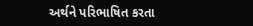અર્થને પરિભાષિત કરતા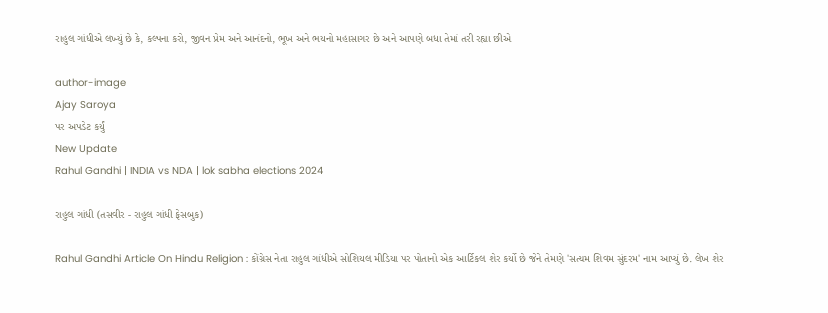રાહુલ ગાંધીએ લખ્યું છે કે, કલ્પના કરો, જીવન પ્રેમ અને આનંદનો, ભૂખ અને ભયનો મહાસાગર છે અને આપણે બધા તેમાં તરી રહ્યા છીએ

author-image
Ajay Saroya
પર અપડેટ કર્યું
New Update
Rahul Gandhi | INDIA vs NDA | lok sabha elections 2024

રાહુલ ગાંધી (તસવીર - રાહુલ ગાંધી ફેસબુક)

Rahul Gandhi Article On Hindu Religion : કોંગ્રેસ નેતા રાહુલ ગાંધીએ સોશિયલ મીડિયા પર પોતાનો એક આર્ટિકલ શેર કર્યો છે જેને તેમણે 'સત્યમ શિવમ સુંદરમ' નામ આપ્યું છે. લેખ શેર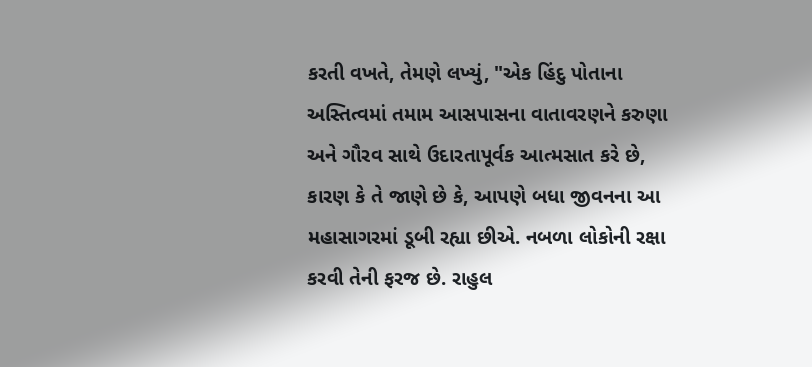કરતી વખતે, તેમણે લખ્યું, "એક હિંદુ પોતાના અસ્તિત્વમાં તમામ આસપાસના વાતાવરણને કરુણા અને ગૌરવ સાથે ઉદારતાપૂર્વક આત્મસાત કરે છે, કારણ કે તે જાણે છે કે, આપણે બધા જીવનના આ મહાસાગરમાં ડૂબી રહ્યા છીએ. નબળા લોકોની રક્ષા કરવી તેની ફરજ છે. રાહુલ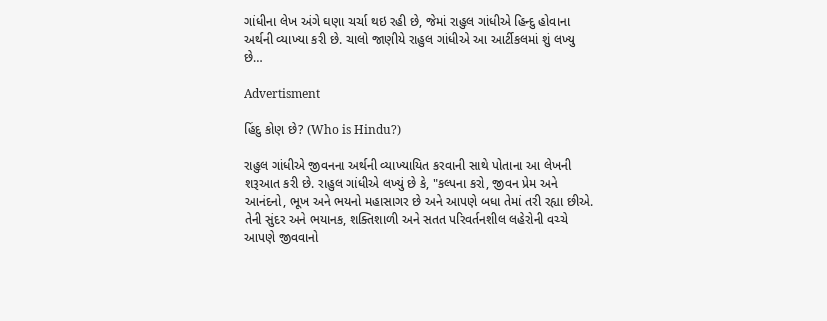ગાંધીના લેખ અંગે ઘણા ચર્ચા થઇ રહી છે, જેમાં રાહુલ ગાંધીએ હિન્દુ હોવાના અર્થની વ્યાખ્યા કરી છે. ચાલો જાણીયે રાહુલ ગાંધીએ આ આર્ટીકલમાં શું લખ્યુ છે…

Advertisment

હિંદુ કોણ છે? (Who is Hindu?)

રાહુલ ગાંધીએ જીવનના અર્થની વ્યાખ્યાયિત કરવાની સાથે પોતાના આ લેખની શરૂઆત કરી છે. રાહુલ ગાંધીએ લખ્યું છે કે, "કલ્પના કરો, જીવન પ્રેમ અને આનંદનો, ભૂખ અને ભયનો મહાસાગર છે અને આપણે બધા તેમાં તરી રહ્યા છીએ. તેની સુંદર અને ભયાનક, શક્તિશાળી અને સતત પરિવર્તનશીલ લહેરોની વચ્ચે આપણે જીવવાનો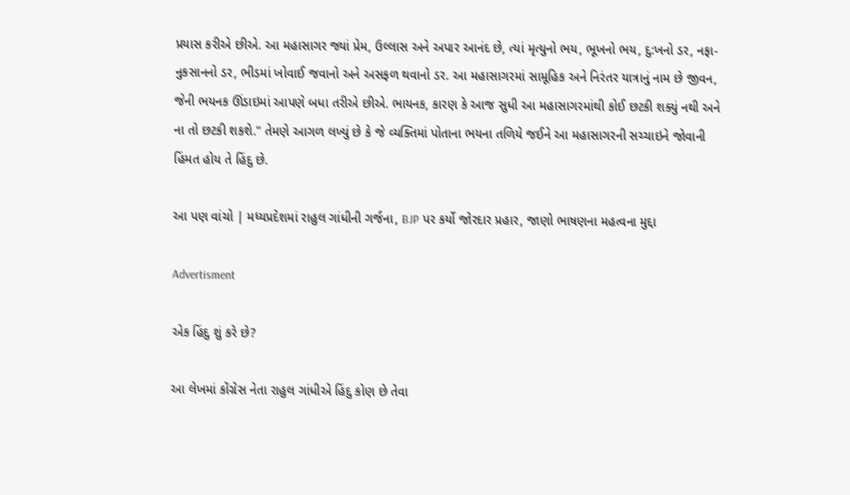પ્રયાસ કરીએ છીએ. આ મહાસાગર જ્યાં પ્રેમ, ઉલ્લાસ અને અપાર આનંદ છે, ત્યાં મૃત્યુનો ભય, ભૂખનો ભય, દુ:ખનો ડર, નફા-નુકસાનનો ડર, ભીડમાં ખોવાઈ જવાનો અને અસફળ થવાનો ડર. આ મહાસાગરમાં સામૂહિક અને નિરંતર યાત્રાનું નામ છે જીવન, જેની ભયનક ઊંડાઇમાં આપણે બધા તરીએ છીએ. ભાયનક, કારણ કે આજ સુધી આ મહાસાગરમાંથી કોઈ છટકી શક્યું નથી અને ના તો છટકી શકશે." તેમણે આગળ લખ્યું છે કે જે વ્યક્તિમાં પોતાના ભયના તળિયે જઈને આ મહાસાગરની સચ્ચાઇને જોવાની હિંમત હોય તે હિંદુ છે.

આ પણ વાંચો | મધ્યપ્રદેશમાં રાહુલ ગાંધીની ગર્જના, BJP પર કર્યો જોરદાર પ્રહાર, જાણો ભાષણના મહત્વના મુદ્દા

Advertisment

એક હિંદુ શું કરે છે?

આ લેખમાં કોંગ્રેસ નેતા રાહુલ ગાંધીએ હિંદુ કોણ છે તેવા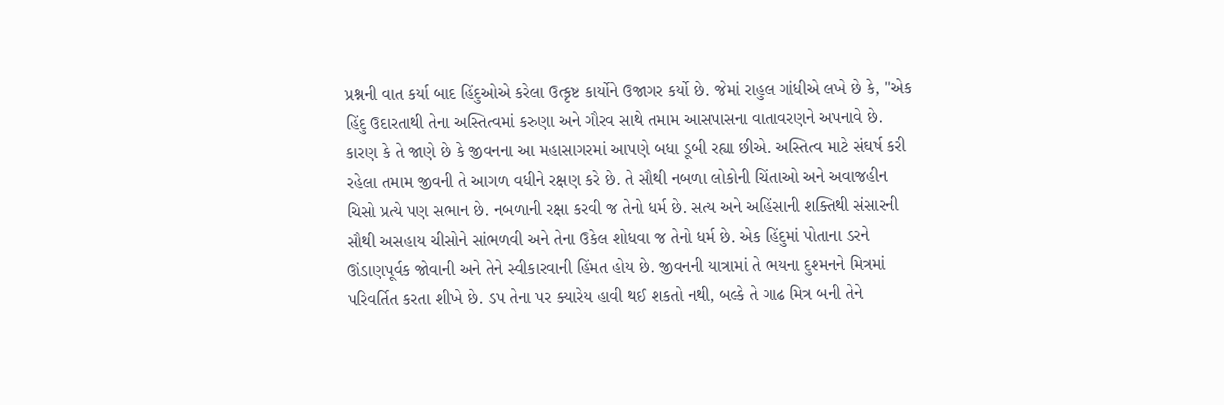પ્રશ્નની વાત કર્યા બાદ હિંદુઓએ કરેલા ઉત્કૃષ્ટ કાર્યોને ઉજાગર કર્યો છે. જેમાં રાહુલ ગાંધીએ લખે છે કે, "એક હિંદુ ઉદારતાથી તેના અસ્તિત્વમાં કરુણા અને ગૌરવ સાથે તમામ આસપાસના વાતાવરણને અપનાવે છે. કારણ કે તે જાણે છે કે જીવનના આ મહાસાગરમાં આપણે બધા ડૂબી રહ્યા છીએ. અસ્તિત્વ માટે સંઘર્ષ કરી રહેલા તમામ જીવની તે આગળ વધીને રક્ષણ કરે છે. તે સૌથી નબળા લોકોની ચિંતાઓ અને અવાજહીન ચિસો પ્રત્યે પણ સભાન છે. નબળાની રક્ષા કરવી જ તેનો ધર્મ છે. સત્ય અને અહિંસાની શક્તિથી સંસારની સૌથી અસહાય ચીસોને સાંભળવી અને તેના ઉકેલ શોધવા જ તેનો ધર્મ છે. એક હિંદુમાં પોતાના ડરને ઊંડાણપૂર્વક જોવાની અને તેને સ્વીકારવાની હિંમત હોય છે. જીવનની યાત્રામાં તે ભયના દુશ્મનને મિત્રમાં પરિવર્તિત કરતા શીખે છે. ડપ તેના પર ક્યારેય હાવી થઈ શકતો નથી, બલ્કે તે ગાઢ મિત્ર બની તેને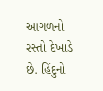આગળનો રસ્તો દેખાડે છે. હિંદુનો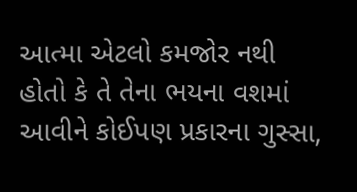આત્મા એટલો કમજોર નથી હોતો કે તે તેના ભયના વશમાં આવીને કોઈપણ પ્રકારના ગુસ્સા,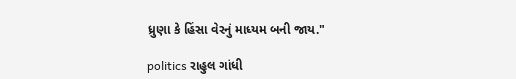ધ્રુણા કે હિંસા વેરનું માધ્યમ બની જાય."

politics રાહુલ ગાંધી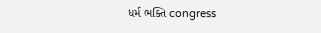ધર્મ ભક્તિ congress